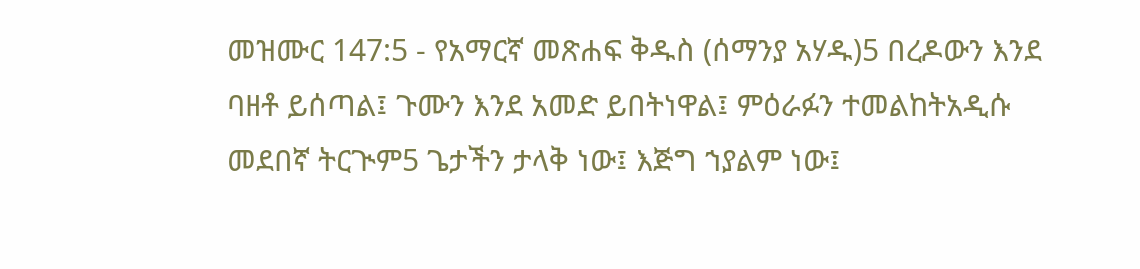መዝሙር 147:5 - የአማርኛ መጽሐፍ ቅዱስ (ሰማንያ አሃዱ)5 በረዶውን እንደ ባዘቶ ይሰጣል፤ ጉሙን እንደ አመድ ይበትነዋል፤ ምዕራፉን ተመልከትአዲሱ መደበኛ ትርጒም5 ጌታችን ታላቅ ነው፤ እጅግ ኀያልም ነው፤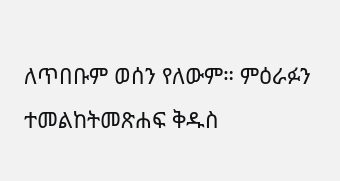ለጥበቡም ወሰን የለውም። ምዕራፉን ተመልከትመጽሐፍ ቅዱስ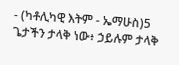- (ካቶሊካዊ እትም - ኤማሁስ)5 ጌታችን ታላቅ ነው፥ ኃይሉም ታላቅ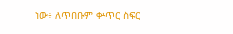ነው፥ ለጥበቡም ቍጥር ስፍር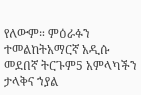የለውም። ምዕራፉን ተመልከትአማርኛ አዲሱ መደበኛ ትርጉም5 አምላካችን ታላቅና ኀያል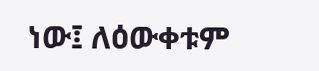ነው፤ ለዕውቀቱም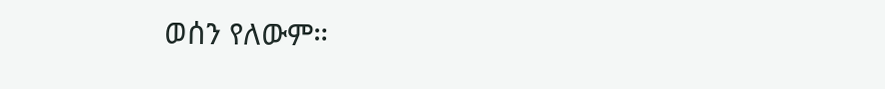ወሰን የለውም።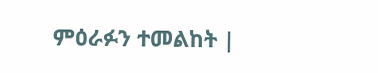ምዕራፉን ተመልከት |